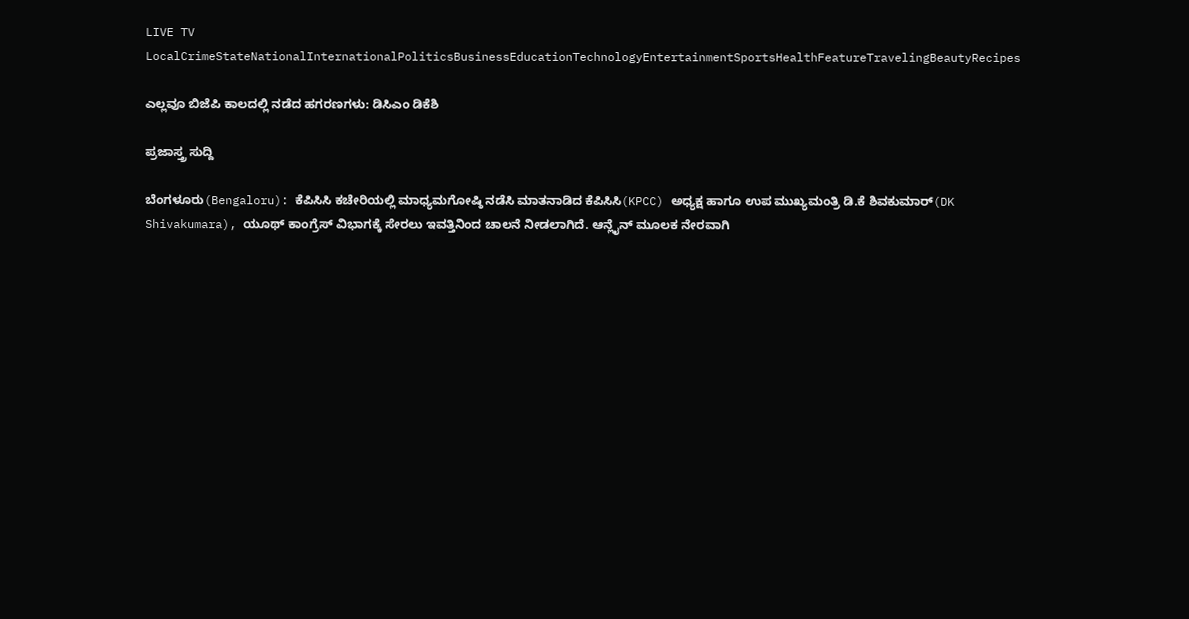LIVE TV LocalCrimeStateNationalInternationalPoliticsBusinessEducationTechnologyEntertainmentSportsHealthFeatureTravelingBeautyRecipes

ಎಲ್ಲವೂ ಬಿಜೆಪಿ ಕಾಲದಲ್ಲಿ ನಡೆದ ಹಗರಣಗಳು: ಡಿಸಿಎಂ ಡಿಕೆಶಿ

ಪ್ರಜಾಸ್ತ್ರ ಸುದ್ದಿ

ಬೆಂಗಳೂರು(Bengaloru): ಕೆಪಿಸಿಸಿ ಕಚೇರಿಯಲ್ಲಿ ಮಾಧ್ಯಮಗೋಷ್ಠಿ ನಡೆಸಿ ಮಾತನಾಡಿದ ಕೆಪಿಸಿಸಿ(KPCC) ಅಧ್ಯಕ್ಷ ಹಾಗೂ ಉಪ ಮುಖ್ಯಮಂತ್ರಿ ಡಿ.ಕೆ ಶಿವಕುಮಾರ್(DK Shivakumara), ಯೂಥ್ ಕಾಂಗ್ರೆಸ್ ವಿಭಾಗಕ್ಕೆ ಸೇರಲು ಇವತ್ತಿನಿಂದ ಚಾಲನೆ ನೀಡಲಾಗಿದೆ. ಆನ್ಲೈನ್ ಮೂಲಕ ನೇರವಾಗಿ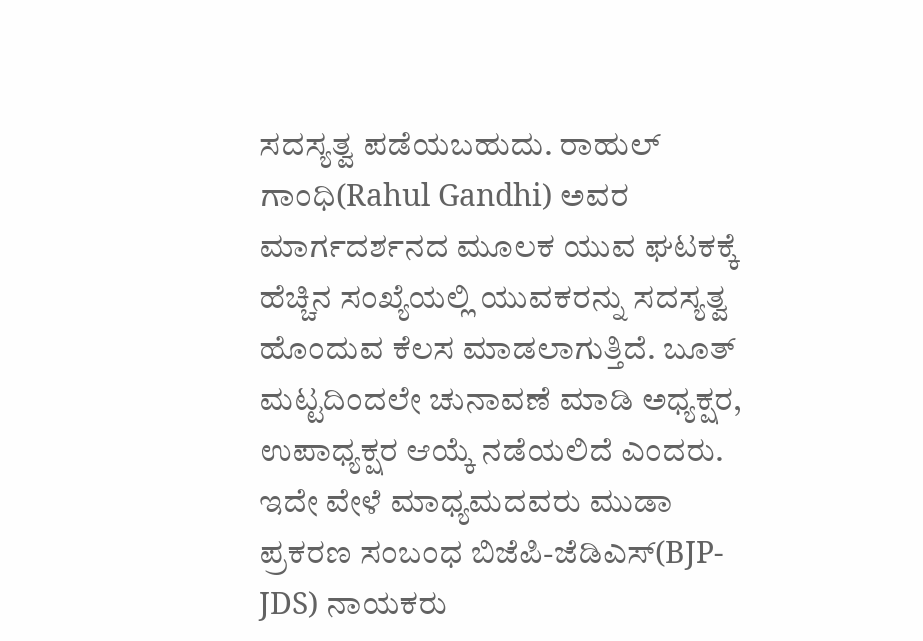ಸದಸ್ಯತ್ವ ಪಡೆಯಬಹುದು. ರಾಹುಲ್ ಗಾಂಧಿ(Rahul Gandhi) ಅವರ ಮಾರ್ಗದರ್ಶನದ ಮೂಲಕ ಯುವ ಘಟಕಕ್ಕೆ ಹೆಚ್ಚಿನ ಸಂಖ್ಯೆಯಲ್ಲಿ ಯುವಕರನ್ನು ಸದಸ್ಯತ್ವ ಹೊಂದುವ ಕೆಲಸ ಮಾಡಲಾಗುತ್ತಿದೆ. ಬೂತ್ ಮಟ್ಟದಿಂದಲೇ ಚುನಾವಣೆ ಮಾಡಿ ಅಧ್ಯಕ್ಷರ, ಉಪಾಧ್ಯಕ್ಷರ ಆಯ್ಕೆ ನಡೆಯಲಿದೆ ಎಂದರು. ಇದೇ ವೇಳೆ ಮಾಧ್ಯಮದವರು ಮುಡಾ ಪ್ರಕರಣ ಸಂಬಂಧ ಬಿಜೆಪಿ-ಜೆಡಿಎಸ್(BJP-JDS) ನಾಯಕರು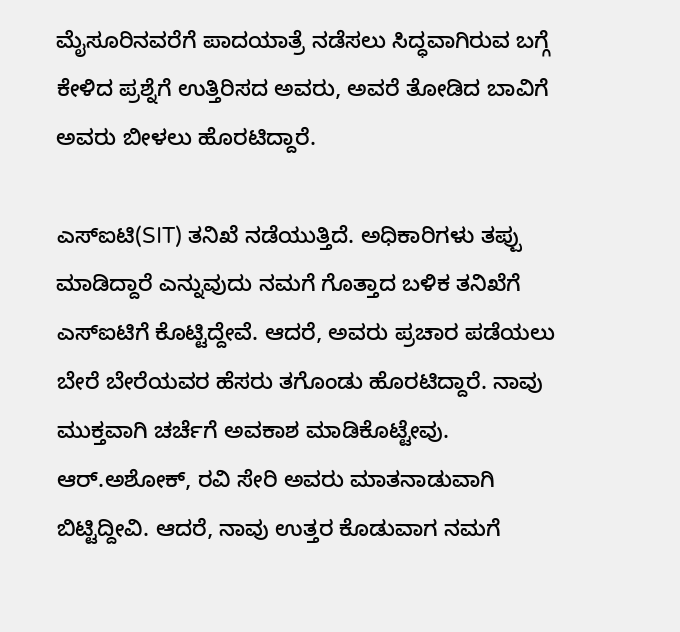ಮೈಸೂರಿನವರೆಗೆ ಪಾದಯಾತ್ರೆ ನಡೆಸಲು ಸಿದ್ಧವಾಗಿರುವ ಬಗ್ಗೆ ಕೇಳಿದ ಪ್ರಶ್ನೆಗೆ ಉತ್ತಿರಿಸದ ಅವರು, ಅವರೆ ತೋಡಿದ ಬಾವಿಗೆ ಅವರು ಬೀಳಲು ಹೊರಟಿದ್ದಾರೆ.

ಎಸ್ಐಟಿ(SIT) ತನಿಖೆ ನಡೆಯುತ್ತಿದೆ. ಅಧಿಕಾರಿಗಳು ತಪ್ಪು ಮಾಡಿದ್ದಾರೆ ಎನ್ನುವುದು ನಮಗೆ ಗೊತ್ತಾದ ಬಳಿಕ ತನಿಖೆಗೆ ಎಸ್ಐಟಿಗೆ ಕೊಟ್ಟಿದ್ದೇವೆ. ಆದರೆ, ಅವರು ಪ್ರಚಾರ ಪಡೆಯಲು ಬೇರೆ ಬೇರೆಯವರ ಹೆಸರು ತಗೊಂಡು ಹೊರಟಿದ್ದಾರೆ. ನಾವು ಮುಕ್ತವಾಗಿ ಚರ್ಚೆಗೆ ಅವಕಾಶ ಮಾಡಿಕೊಟ್ಟೇವು. ಆರ್.ಅಶೋಕ್, ರವಿ ಸೇರಿ ಅವರು ಮಾತನಾಡುವಾಗಿ ಬಿಟ್ಟಿದ್ದೀವಿ. ಆದರೆ, ನಾವು ಉತ್ತರ ಕೊಡುವಾಗ ನಮಗೆ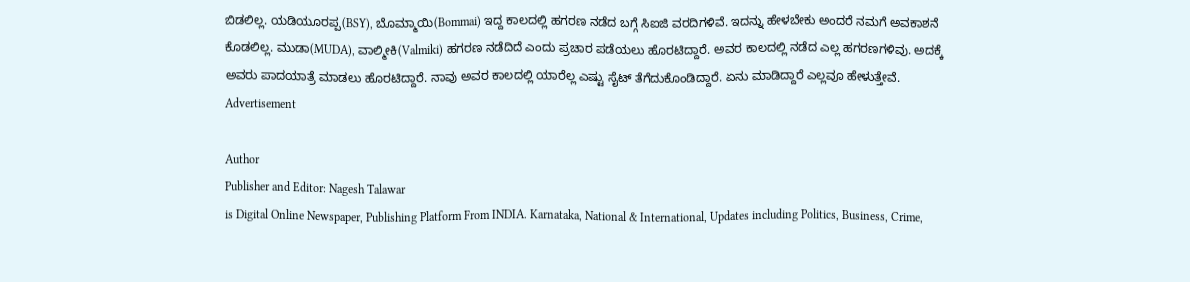ಬಿಡಲಿಲ್ಲ. ಯಡಿಯೂರಪ್ಪ(BSY), ಬೊಮ್ಮಾಯಿ(Bommai) ಇದ್ದ ಕಾಲದಲ್ಲಿ ಹಗರಣ ನಡೆದ ಬಗ್ಗೆ ಸಿಐಜಿ ವರದಿಗಳಿವೆ. ಇದನ್ನು ಹೇಳಬೇಕು ಅಂದರೆ ನಮಗೆ ಅವಕಾಶನೆ ಕೊಡಲಿಲ್ಲ. ಮುಡಾ(MUDA), ವಾಲ್ಮೀಕಿ(Valmiki) ಹಗರಣ ನಡೆದಿದೆ ಎಂದು ಪ್ರಚಾರ ಪಡೆಯಲು ಹೊರಟಿದ್ದಾರೆ. ಅವರ ಕಾಲದಲ್ಲಿ ನಡೆದ ಎಲ್ಲ ಹಗರಣಗಳಿವು. ಅದಕ್ಕೆ ಅವರು ಪಾದಯಾತ್ರೆ ಮಾಡಲು ಹೊರಟಿದ್ದಾರೆ. ನಾವು ಅವರ ಕಾಲದಲ್ಲಿ ಯಾರೆಲ್ಲ ಎಷ್ಟು ಸೈಟ್ ತೆಗೆದುಕೊಂಡಿದ್ದಾರೆ. ಏನು ಮಾಡಿದ್ದಾರೆ ಎಲ್ಲವೂ ಹೇಳುತ್ತೇವೆ.
Advertisement

Author
Publisher and Editor: Nagesh Talawar
is Digital Online Newspaper, Publishing Platform From INDIA. Karnataka, National & International, Updates including Politics, Business, Crime,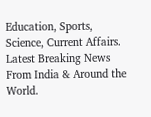Education, Sports, Science, Current Affairs. Latest Breaking News From India & Around the World.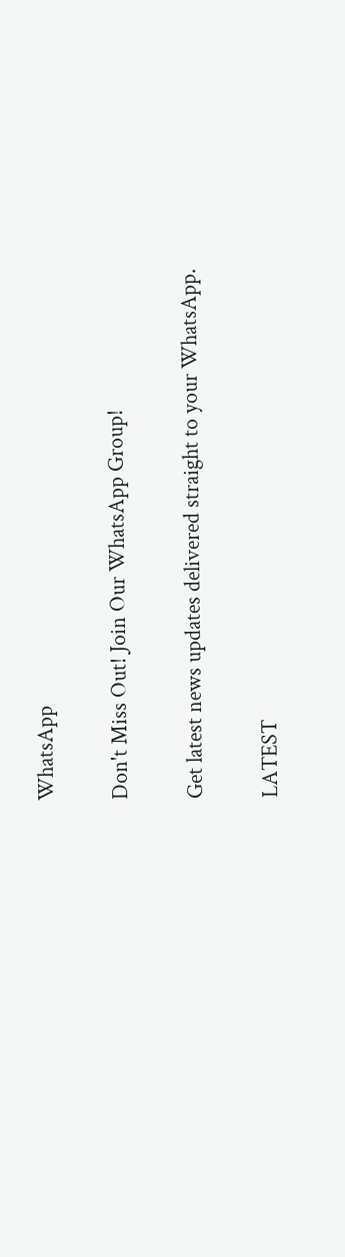WhatsApp

Don't Miss Out! Join Our WhatsApp Group!

Get latest news updates delivered straight to your WhatsApp.

LATEST